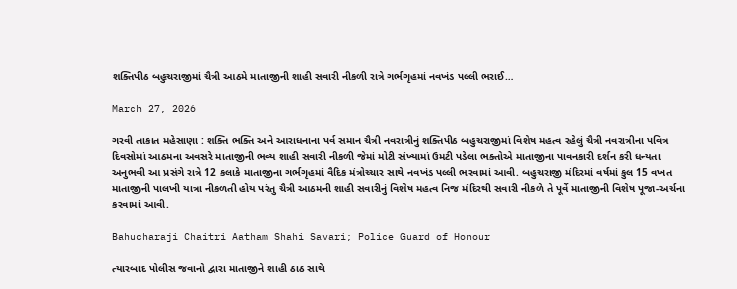શક્તિપીઠ બહુચરાજીમાં ચૈત્રી આઠમે માતાજીની શાહી સવારી નીકળી રાત્રે ગર્ભગૃહમાં નવખંડ પલ્લી ભરાઈ…

March 27, 2026

ગરવી તાકાત મહેસાણા : શક્તિ ભક્તિ અને આરાધનાના પર્વ સમાન ચૈત્રી નવરાત્રીનું શક્તિપીઠ બહુચરાજીમાં વિશેષ મહત્વ રહેલું ચૈત્રી નવરાત્રીના પવિત્ર દિવસોમાં આઠમના અવસરે માતાજીની ભવ્ય શાહી સવારી નીકળી જેમાં મોટી સંખ્યામાં ઉમટી પડેલા ભક્તોએ માતાજીના પાવનકારી દર્શન કરી ધન્યતા અનુભવી આ પ્રસંગે રાત્રે 12 કલાકે માતાજીના ગર્ભગૃહમાં વૈદિક મંત્રોચ્ચાર સાથે નવખંડ પલ્લી ભરવામાં આવી. બહુચરાજી મંદિરમાં વર્ષમાં કુલ 15 વખત માતાજીની પાલખી યાત્રા નીકળતી હોય પરંતુ ચૈત્રી આઠમની શાહી સવારીનું વિશેષ મહત્વ નિજ મંદિરથી સવારી નીકળે તે પૂર્વે માતાજીની વિશેષ પૂજા-અર્ચના કરવામાં આવી.

Bahucharaji Chaitri Aatham Shahi Savari; Police Guard of Honour

ત્યારબાદ પોલીસ જવાનો દ્વારા માતાજીને શાહી ઠાઠ સાથે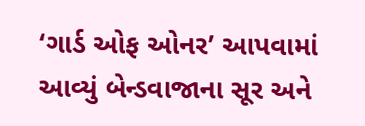‘ગાર્ડ ઓફ ઓનર’ આપવામાં આવ્યું બેન્ડવાજાના સૂર અને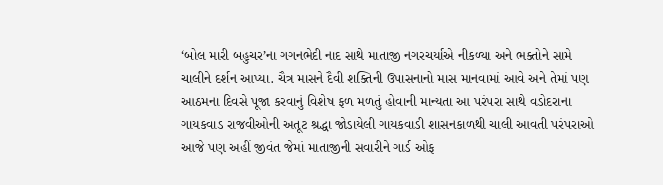‘બોલ મારી બહુચર’ના ગગનભેદી નાદ સાથે માતાજી નગરચર્યાએ નીકળ્યા અને ભક્તોને સામે ચાલીને દર્શન આપ્યા. ચૈત્ર માસને દૈવી શક્તિની ઉપાસનાનો માસ માનવામાં આવે અને તેમાં પણ આઠમના દિવસે પૂજા કરવાનું વિશેષ ફળ મળતું હોવાની માન્યતા આ પરંપરા સાથે વડોદરાના ગાયકવાડ રાજવીઓની અતૂટ શ્રદ્ધા જોડાયેલી ગાયકવાડી શાસનકાળથી ચાલી આવતી પરંપરાઓ આજે પણ અહીં જીવંત જેમાં માતાજીની સવારીને ગાર્ડ ઓફ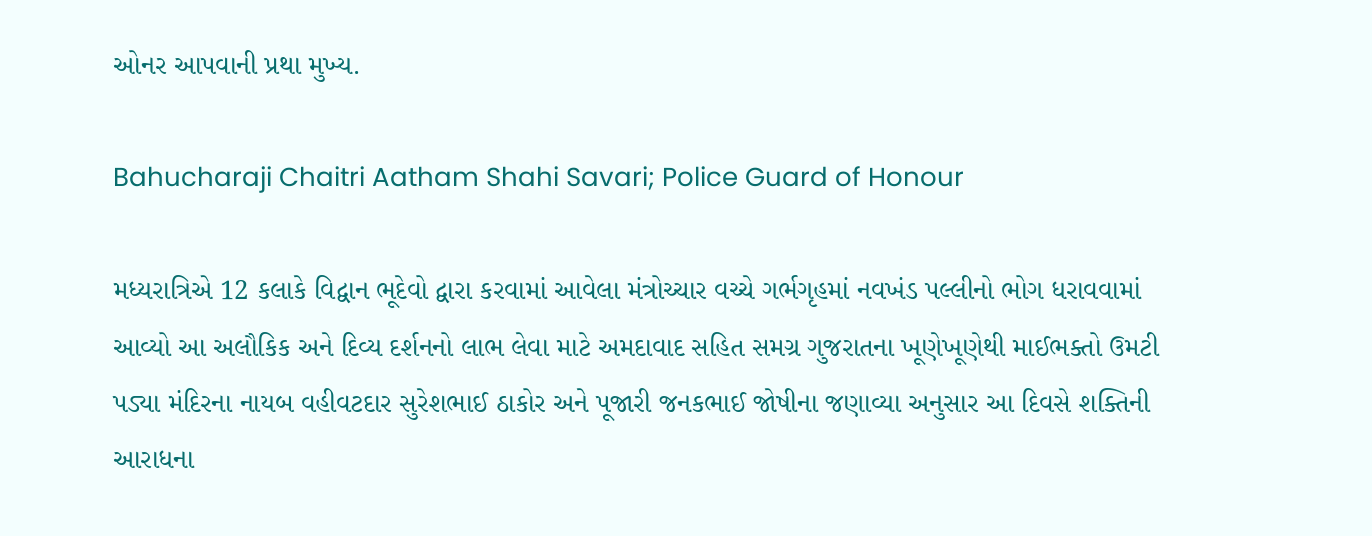ઓનર આપવાની પ્રથા મુખ્ય.

Bahucharaji Chaitri Aatham Shahi Savari; Police Guard of Honour

મધ્યરાત્રિએ 12 કલાકે વિદ્વાન ભૂદેવો દ્વારા કરવામાં આવેલા મંત્રોચ્ચાર વચ્ચે ગર્ભગૃહમાં નવખંડ પલ્લીનો ભોગ ધરાવવામાં આવ્યો આ અલૌકિક અને દિવ્ય દર્શનનો લાભ લેવા માટે અમદાવાદ સહિત સમગ્ર ગુજરાતના ખૂણેખૂણેથી માઈભક્તો ઉમટી પડ્યા મંદિરના નાયબ વહીવટદાર સુરેશભાઈ ઠાકોર અને પૂજારી જનકભાઈ જોષીના જણાવ્યા અનુસાર આ દિવસે શક્તિની આરાધના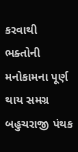કરવાથી ભક્તોની મનોકામના પૂર્ણ થાય સમગ્ર બહુચરાજી પંથક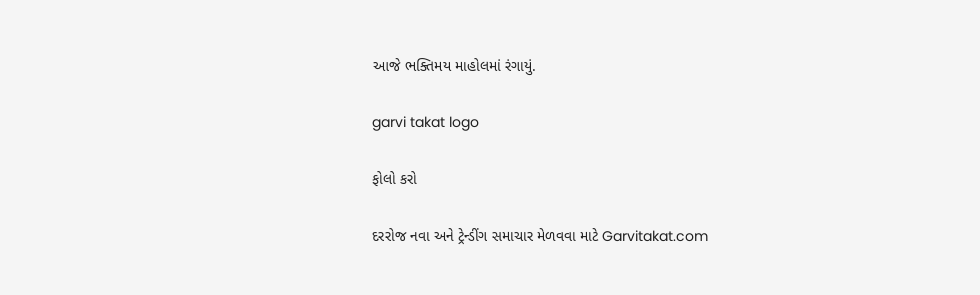આજે ભક્તિમય માહોલમાં રંગાયું.

garvi takat logo

ફોલો કરો

દરરોજ નવા અને ટ્રેન્ડીંગ સમાચાર મેળવવા માટે Garvitakat.com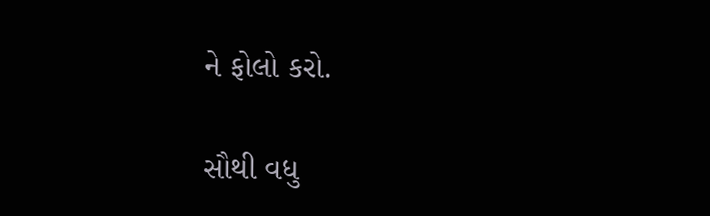ને ફોલો કરો.

સૌથી વધુ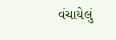વંચાયેલું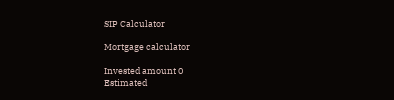SIP Calculator

Mortgage calculator

Invested amount 0
Estimated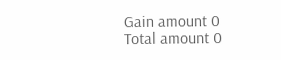Gain amount 0
Total amount 0